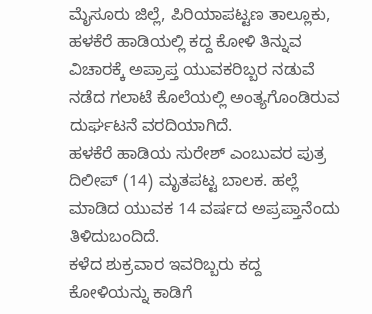ಮೈಸೂರು ಜಿಲ್ಲೆ, ಪಿರಿಯಾಪಟ್ಟಣ ತಾಲ್ಲೂಕು, ಹಳಕೆರೆ ಹಾಡಿಯಲ್ಲಿ ಕದ್ದ ಕೋಳಿ ತಿನ್ನುವ ವಿಚಾರಕ್ಕೆ ಅಪ್ರಾಪ್ತ ಯುವಕರಿಬ್ಬರ ನಡುವೆ ನಡೆದ ಗಲಾಟೆ ಕೊಲೆಯಲ್ಲಿ ಅಂತ್ಯಗೊಂಡಿರುವ ದುರ್ಘಟನೆ ವರದಿಯಾಗಿದೆ.
ಹಳಕೆರೆ ಹಾಡಿಯ ಸುರೇಶ್ ಎಂಬುವರ ಪುತ್ರ ದಿಲೀಪ್ (14) ಮೃತಪಟ್ಟ ಬಾಲಕ. ಹಲ್ಲೆ ಮಾಡಿದ ಯುವಕ 14 ವರ್ಷದ ಅಪ್ರಪ್ತಾನೆಂದು ತಿಳಿದುಬಂದಿದೆ.
ಕಳೆದ ಶುಕ್ರವಾರ ಇವರಿಬ್ಬರು ಕದ್ದ ಕೋಳಿಯನ್ನು ಕಾಡಿಗೆ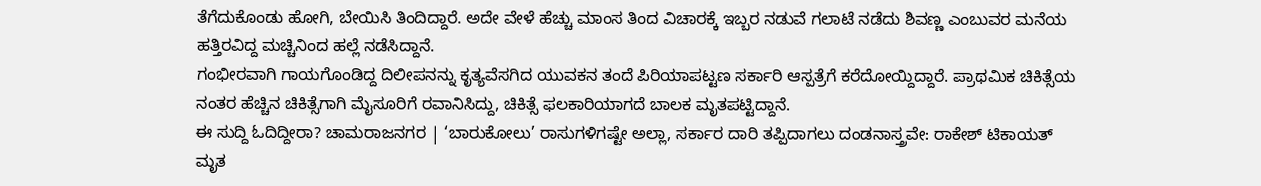ತೆಗೆದುಕೊಂಡು ಹೋಗಿ, ಬೇಯಿಸಿ ತಿಂದಿದ್ದಾರೆ. ಅದೇ ವೇಳೆ ಹೆಚ್ಚು ಮಾಂಸ ತಿಂದ ವಿಚಾರಕ್ಕೆ ಇಬ್ಬರ ನಡುವೆ ಗಲಾಟೆ ನಡೆದು ಶಿವಣ್ಣ ಎಂಬುವರ ಮನೆಯ ಹತ್ತಿರವಿದ್ದ ಮಚ್ಚಿನಿಂದ ಹಲ್ಲೆ ನಡೆಸಿದ್ದಾನೆ.
ಗಂಭೀರವಾಗಿ ಗಾಯಗೊಂಡಿದ್ದ ದಿಲೀಪನನ್ನು ಕೃತ್ಯವೆಸಗಿದ ಯುವಕನ ತಂದೆ ಪಿರಿಯಾಪಟ್ಟಣ ಸರ್ಕಾರಿ ಆಸ್ಪತ್ರೆಗೆ ಕರೆದೋಯ್ದಿದ್ದಾರೆ. ಪ್ರಾಥಮಿಕ ಚಿಕಿತ್ಸೆಯ ನಂತರ ಹೆಚ್ಚಿನ ಚಿಕಿತ್ಸೆಗಾಗಿ ಮೈಸೂರಿಗೆ ರವಾನಿಸಿದ್ದು, ಚಿಕಿತ್ಸೆ ಫಲಕಾರಿಯಾಗದೆ ಬಾಲಕ ಮೃತಪಟ್ಟಿದ್ದಾನೆ.
ಈ ಸುದ್ದಿ ಓದಿದ್ದೀರಾ? ಚಾಮರಾಜನಗರ | ‘ಬಾರುಕೋಲು’ ರಾಸುಗಳಿಗಷ್ಟೇ ಅಲ್ಲಾ, ಸರ್ಕಾರ ದಾರಿ ತಪ್ಪಿದಾಗಲು ದಂಡನಾಸ್ತ್ರವೇ: ರಾಕೇಶ್ ಟಿಕಾಯತ್
ಮೃತ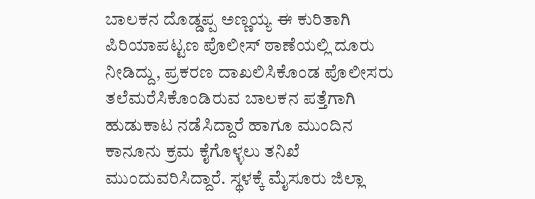ಬಾಲಕನ ದೊಡ್ಡಪ್ಪ ಅಣ್ಣಯ್ಯ ಈ ಕುರಿತಾಗಿ ಪಿರಿಯಾಪಟ್ಟಣ ಪೊಲೀಸ್ ಠಾಣೆಯಲ್ಲಿ ದೂರು ನೀಡಿದ್ದು, ಪ್ರಕರಣ ದಾಖಲಿಸಿಕೊಂಡ ಪೊಲೀಸರು ತಲೆಮರೆಸಿಕೊಂಡಿರುವ ಬಾಲಕನ ಪತ್ತೆಗಾಗಿ ಹುಡುಕಾಟ ನಡೆಸಿದ್ದಾರೆ ಹಾಗೂ ಮುಂದಿನ ಕಾನೂನು ಕ್ರಮ ಕೈಗೊಳ್ಳಲು ತನಿಖೆ ಮುಂದುವರಿಸಿದ್ದಾರೆ. ಸ್ಥಳಕ್ಕೆ ಮೈಸೂರು ಜಿಲ್ಲಾ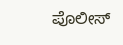ಪೊಲೀಸ್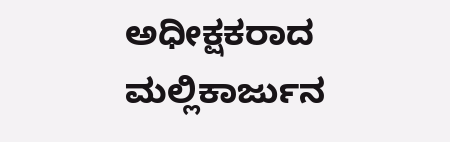ಅಧೀಕ್ಷಕರಾದ ಮಲ್ಲಿಕಾರ್ಜುನ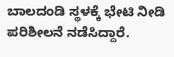ಬಾಲದಂಡಿ ಸ್ಥಳಕ್ಕೆ ಭೇಟಿ ನೀಡಿ ಪರಿಶೀಲನೆ ನಡೆಸಿದ್ದಾರೆ.